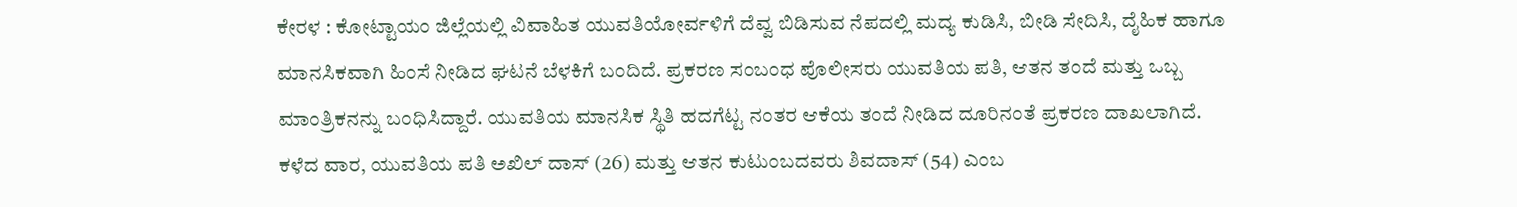ಕೇರಳ : ಕೋಟ್ಟಾಯಂ ಜಿಲ್ಲೆಯಲ್ಲಿ ವಿವಾಹಿತ ಯುವತಿಯೋರ್ವಳಿಗೆ ದೆವ್ವ ಬಿಡಿಸುವ ನೆಪದಲ್ಲಿ ಮದ್ಯ ಕುಡಿಸಿ, ಬೀಡಿ ಸೇದಿಸಿ, ದೈಹಿಕ ಹಾಗೂ ಮಾನಸಿಕವಾಗಿ ಹಿಂಸೆ ನೀಡಿದ ಘಟನೆ ಬೆಳಕಿಗೆ ಬಂದಿದೆ. ಪ್ರಕರಣ ಸಂಬಂಧ ಪೊಲೀಸರು ಯುವತಿಯ ಪತಿ, ಆತನ ತಂದೆ ಮತ್ತು ಒಬ್ಬ ಮಾಂತ್ರಿಕನನ್ನು ಬಂಧಿಸಿದ್ದಾರೆ. ಯುವತಿಯ ಮಾನಸಿಕ ಸ್ಥಿತಿ ಹದಗೆಟ್ಟ ನಂತರ ಆಕೆಯ ತಂದೆ ನೀಡಿದ ದೂರಿನಂತೆ ಪ್ರಕರಣ ದಾಖಲಾಗಿದೆ.
ಕಳೆದ ವಾರ, ಯುವತಿಯ ಪತಿ ಅಖಿಲ್ ದಾಸ್ (26) ಮತ್ತು ಆತನ ಕುಟುಂಬದವರು ಶಿವದಾಸ್ (54) ಎಂಬ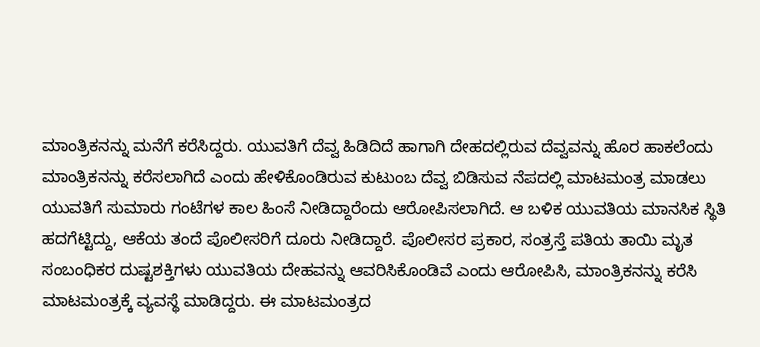ಮಾಂತ್ರಿಕನನ್ನು ಮನೆಗೆ ಕರೆಸಿದ್ದರು. ಯುವತಿಗೆ ದೆವ್ವ ಹಿಡಿದಿದೆ ಹಾಗಾಗಿ ದೇಹದಲ್ಲಿರುವ ದೆವ್ವವನ್ನು ಹೊರ ಹಾಕಲೆಂದು ಮಾಂತ್ರಿಕನನ್ನು ಕರೆಸಲಾಗಿದೆ ಎಂದು ಹೇಳಿಕೊಂಡಿರುವ ಕುಟುಂಬ ದೆವ್ವ ಬಿಡಿಸುವ ನೆಪದಲ್ಲಿ ಮಾಟಮಂತ್ರ ಮಾಡಲು ಯುವತಿಗೆ ಸುಮಾರು ಗಂಟೆಗಳ ಕಾಲ ಹಿಂಸೆ ನೀಡಿದ್ದಾರೆಂದು ಆರೋಪಿಸಲಾಗಿದೆ. ಆ ಬಳಿಕ ಯುವತಿಯ ಮಾನಸಿಕ ಸ್ಥಿತಿ ಹದಗೆಟ್ಟಿದ್ದು, ಆಕೆಯ ತಂದೆ ಪೊಲೀಸರಿಗೆ ದೂರು ನೀಡಿದ್ದಾರೆ. ಪೊಲೀಸರ ಪ್ರಕಾರ, ಸಂತ್ರಸ್ತೆ ಪತಿಯ ತಾಯಿ ಮೃತ ಸಂಬಂಧಿಕರ ದುಷ್ಟಶಕ್ತಿಗಳು ಯುವತಿಯ ದೇಹವನ್ನು ಆವರಿಸಿಕೊಂಡಿವೆ ಎಂದು ಆರೋಪಿಸಿ, ಮಾಂತ್ರಿಕನನ್ನು ಕರೆಸಿ ಮಾಟಮಂತ್ರಕ್ಕೆ ವ್ಯವಸ್ಥೆ ಮಾಡಿದ್ದರು. ಈ ಮಾಟಮಂತ್ರದ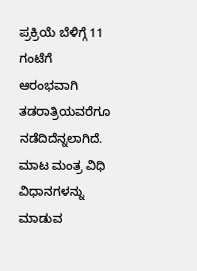ಪ್ರಕ್ರಿಯೆ ಬೆಳಿಗ್ಗೆ 11 ಗಂಟೆಗೆ ಆರಂಭವಾಗಿ ತಡರಾತ್ರಿಯವರೆಗೂ ನಡೆದಿದೆನ್ನಲಾಗಿದೆ.
ಮಾಟ ಮಂತ್ರ ವಿಧಿ ವಿಧಾನಗಳನ್ನು ಮಾಡುವ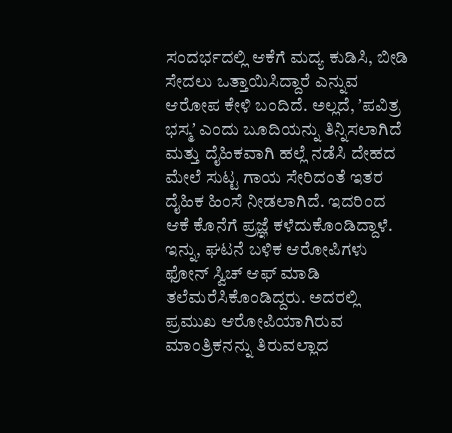ಸಂದರ್ಭದಲ್ಲಿ ಆಕೆಗೆ ಮದ್ಯ ಕುಡಿಸಿ, ಬೀಡಿ ಸೇದಲು ಒತ್ತಾಯಿಸಿದ್ದಾರೆ ಎನ್ನುವ ಆರೋಪ ಕೇಳಿ ಬಂದಿದೆ. ಅಲ್ಲದೆ, ʼಪವಿತ್ರ ಭಸ್ಮʼ ಎಂದು ಬೂದಿಯನ್ನು ತಿನ್ನಿಸಲಾಗಿದೆ ಮತ್ತು ದೈಹಿಕವಾಗಿ ಹಲ್ಲೆ ನಡೆಸಿ ದೇಹದ ಮೇಲೆ ಸುಟ್ಟ ಗಾಯ ಸೇರಿದಂತೆ ಇತರ ದೈಹಿಕ ಹಿಂಸೆ ನೀಡಲಾಗಿದೆ. ಇದರಿಂದ ಆಕೆ ಕೊನೆಗೆ ಪ್ರಜ್ಞೆ ಕಳೆದುಕೊಂಡಿದ್ದಾಳೆ. ಇನ್ನು, ಘಟನೆ ಬಳಿಕ ಆರೋಪಿಗಳು ಫೋನ್ ಸ್ವಿಚ್ ಆಫ್ ಮಾಡಿ ತಲೆಮರೆಸಿಕೊಂಡಿದ್ದರು. ಅದರಲ್ಲಿ ಪ್ರಮುಖ ಆರೋಪಿಯಾಗಿರುವ ಮಾಂತ್ರಿಕನನ್ನು ತಿರುವಲ್ಲಾದ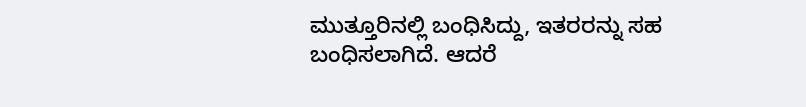ಮುತ್ತೂರಿನಲ್ಲಿ ಬಂಧಿಸಿದ್ದು, ಇತರರನ್ನು ಸಹ ಬಂಧಿಸಲಾಗಿದೆ. ಆದರೆ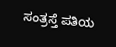ಸಂತ್ರಸ್ತೆ ಪತಿಯ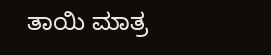ತಾಯಿ ಮಾತ್ರ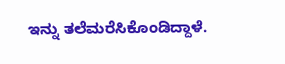ಇನ್ನು ತಲೆಮರೆಸಿಕೊಂಡಿದ್ದಾಳೆ.